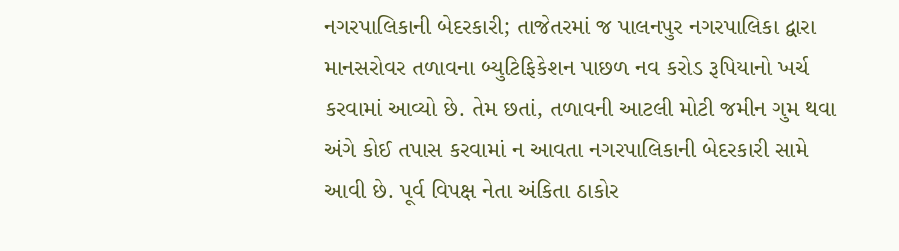નગરપાલિકાની બેદરકારી; તાજેતરમાં જ પાલનપુર નગરપાલિકા દ્વારા માનસરોવર તળાવના બ્યુટિફિકેશન પાછળ નવ કરોડ રૂપિયાનો ખર્ચ કરવામાં આવ્યો છે. તેમ છતાં, તળાવની આટલી મોટી જમીન ગુમ થવા અંગે કોઈ તપાસ કરવામાં ન આવતા નગરપાલિકાની બેદરકારી સામે આવી છે. પૂર્વ વિપક્ષ નેતા અંકિતા ઠાકોર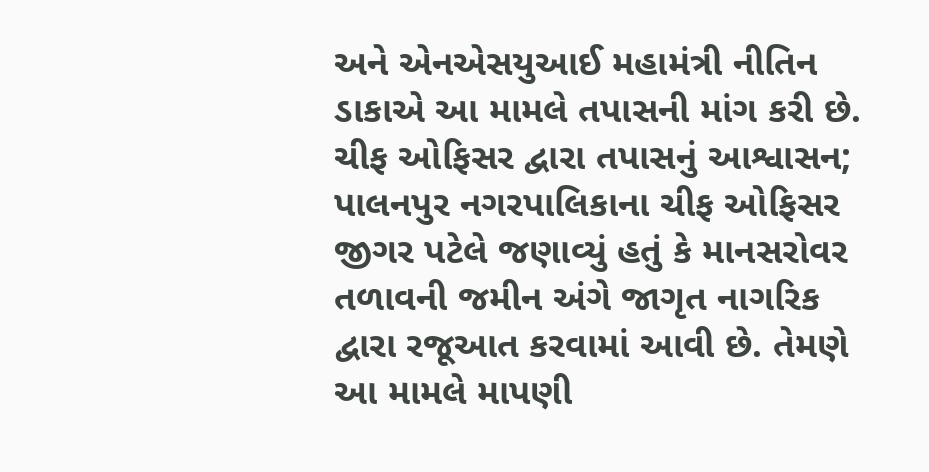અને એનએસયુઆઈ મહામંત્રી નીતિન ડાકાએ આ મામલે તપાસની માંગ કરી છે.
ચીફ ઓફિસર દ્વારા તપાસનું આશ્વાસન; પાલનપુર નગરપાલિકાના ચીફ ઓફિસર જીગર પટેલે જણાવ્યું હતું કે માનસરોવર તળાવની જમીન અંગે જાગૃત નાગરિક દ્વારા રજૂઆત કરવામાં આવી છે. તેમણે આ મામલે માપણી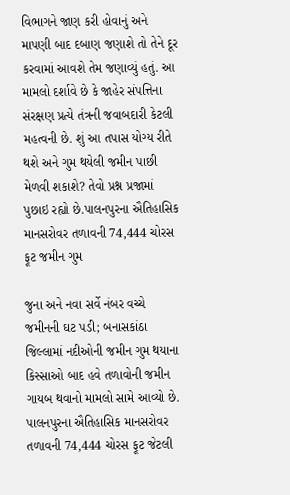વિભાગને જાણ કરી હોવાનું અને માપણી બાદ દબાણ જણાશે તો તેને દૂર કરવામાં આવશે તેમ જણાવ્યું હતું. આ મામલો દર્શાવે છે કે જાહેર સંપત્તિના સંરક્ષણ પ્રત્યે તંત્રની જવાબદારી કેટલી મહત્વની છે. શું આ તપાસ યોગ્ય રીતે થશે અને ગુમ થયેલી જમીન પાછી મેળવી શકાશે? તેવો પ્રશ્ન પ્રજામાં પુછાઇ રહ્યો છે.પાલનપુરના ઐતિહાસિક માનસરોવર તળાવની 74,444 ચોરસ ફૂટ જમીન ગુમ

જુના અને નવા સર્વે નંબર વચ્ચે જમીનની ઘટ પડી; બનાસકાંઠા જિલ્લામાં નદીઓની જમીન ગુમ થયાના કિસ્સાઓ બાદ હવે તળાવોની જમીન ગાયબ થવાનો મામલો સામે આવ્યો છે. પાલનપુરના ઐતિહાસિક માનસરોવર તળાવની 74,444 ચોરસ ફૂટ જેટલી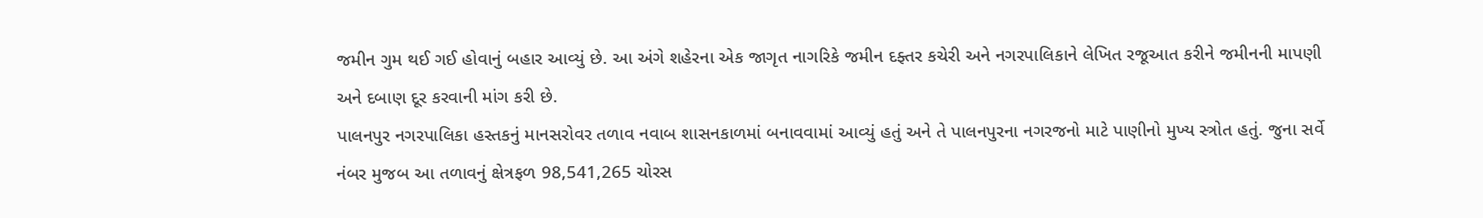જમીન ગુમ થઈ ગઈ હોવાનું બહાર આવ્યું છે. આ અંગે શહેરના એક જાગૃત નાગરિકે જમીન દફ્તર કચેરી અને નગરપાલિકાને લેખિત રજૂઆત કરીને જમીનની માપણી અને દબાણ દૂર કરવાની માંગ કરી છે.
પાલનપુર નગરપાલિકા હસ્તકનું માનસરોવર તળાવ નવાબ શાસનકાળમાં બનાવવામાં આવ્યું હતું અને તે પાલનપુરના નગરજનો માટે પાણીનો મુખ્ય સ્ત્રોત હતું. જુના સર્વે નંબર મુજબ આ તળાવનું ક્ષેત્રફળ 98,541,265 ચોરસ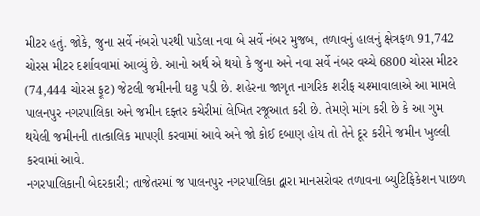મીટર હતું. જોકે, જુના સર્વે નંબરો પરથી પાડેલા નવા બે સર્વે નંબર મુજબ, તળાવનું હાલનું ક્ષેત્રફળ 91,742 ચોરસ મીટર દર્શાવવામાં આવ્યું છે. આનો અર્થ એ થયો કે જુના અને નવા સર્વે નંબર વચ્ચે 6800 ચોરસ મીટર (74,444 ચોરસ ફૂટ) જેટલી જમીનની ઘટ્ટ પડી છે. શહેરના જાગૃત નાગરિક શરીફ ચશ્માવાલાએ આ મામલે પાલનપુર નગરપાલિકા અને જમીન દફ્તર કચેરીમાં લેખિત રજૂઆત કરી છે. તેમણે માંગ કરી છે કે આ ગુમ થયેલી જમીનની તાત્કાલિક માપણી કરવામાં આવે અને જો કોઈ દબાણ હોય તો તેને દૂર કરીને જમીન ખુલ્લી કરવામાં આવે.
નગરપાલિકાની બેદરકારી; તાજેતરમાં જ પાલનપુર નગરપાલિકા દ્વારા માનસરોવર તળાવના બ્યુટિફિકેશન પાછળ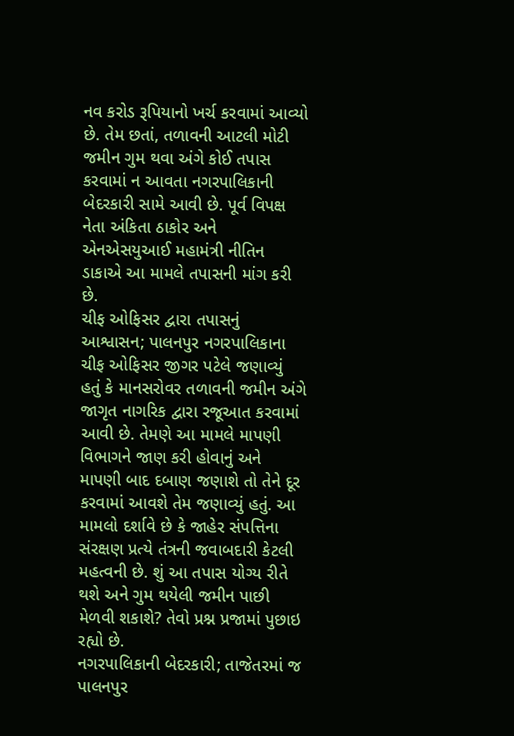નવ કરોડ રૂપિયાનો ખર્ચ કરવામાં આવ્યો છે. તેમ છતાં, તળાવની આટલી મોટી જમીન ગુમ થવા અંગે કોઈ તપાસ કરવામાં ન આવતા નગરપાલિકાની બેદરકારી સામે આવી છે. પૂર્વ વિપક્ષ નેતા અંકિતા ઠાકોર અને એનએસયુઆઈ મહામંત્રી નીતિન ડાકાએ આ મામલે તપાસની માંગ કરી છે.
ચીફ ઓફિસર દ્વારા તપાસનું આશ્વાસન; પાલનપુર નગરપાલિકાના ચીફ ઓફિસર જીગર પટેલે જણાવ્યું હતું કે માનસરોવર તળાવની જમીન અંગે જાગૃત નાગરિક દ્વારા રજૂઆત કરવામાં આવી છે. તેમણે આ મામલે માપણી વિભાગને જાણ કરી હોવાનું અને માપણી બાદ દબાણ જણાશે તો તેને દૂર કરવામાં આવશે તેમ જણાવ્યું હતું. આ મામલો દર્શાવે છે કે જાહેર સંપત્તિના સંરક્ષણ પ્રત્યે તંત્રની જવાબદારી કેટલી મહત્વની છે. શું આ તપાસ યોગ્ય રીતે થશે અને ગુમ થયેલી જમીન પાછી મેળવી શકાશે? તેવો પ્રશ્ન પ્રજામાં પુછાઇ રહ્યો છે.
નગરપાલિકાની બેદરકારી; તાજેતરમાં જ પાલનપુર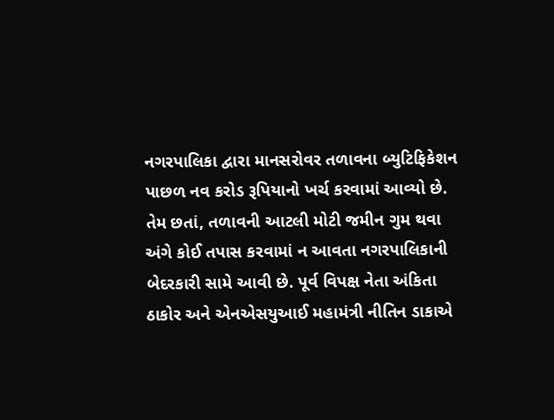નગરપાલિકા દ્વારા માનસરોવર તળાવના બ્યુટિફિકેશન પાછળ નવ કરોડ રૂપિયાનો ખર્ચ કરવામાં આવ્યો છે. તેમ છતાં, તળાવની આટલી મોટી જમીન ગુમ થવા અંગે કોઈ તપાસ કરવામાં ન આવતા નગરપાલિકાની બેદરકારી સામે આવી છે. પૂર્વ વિપક્ષ નેતા અંકિતા ઠાકોર અને એનએસયુઆઈ મહામંત્રી નીતિન ડાકાએ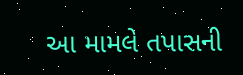આ મામલે તપાસની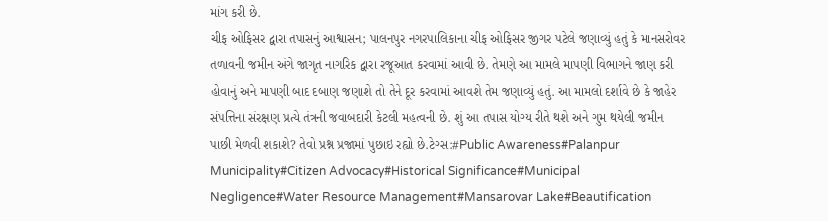માંગ કરી છે.
ચીફ ઓફિસર દ્વારા તપાસનું આશ્વાસન; પાલનપુર નગરપાલિકાના ચીફ ઓફિસર જીગર પટેલે જણાવ્યું હતું કે માનસરોવર તળાવની જમીન અંગે જાગૃત નાગરિક દ્વારા રજૂઆત કરવામાં આવી છે. તેમણે આ મામલે માપણી વિભાગને જાણ કરી હોવાનું અને માપણી બાદ દબાણ જણાશે તો તેને દૂર કરવામાં આવશે તેમ જણાવ્યું હતું. આ મામલો દર્શાવે છે કે જાહેર સંપત્તિના સંરક્ષણ પ્રત્યે તંત્રની જવાબદારી કેટલી મહત્વની છે. શું આ તપાસ યોગ્ય રીતે થશે અને ગુમ થયેલી જમીન પાછી મેળવી શકાશે? તેવો પ્રશ્ન પ્રજામાં પુછાઇ રહ્યો છે.ટેગ્સ:#Public Awareness#Palanpur Municipality#Citizen Advocacy#Historical Significance#Municipal Negligence#Water Resource Management#Mansarovar Lake#Beautification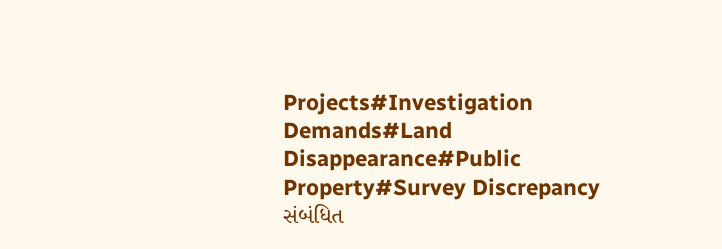Projects#Investigation Demands#Land Disappearance#Public Property#Survey Discrepancy
સંબંધિત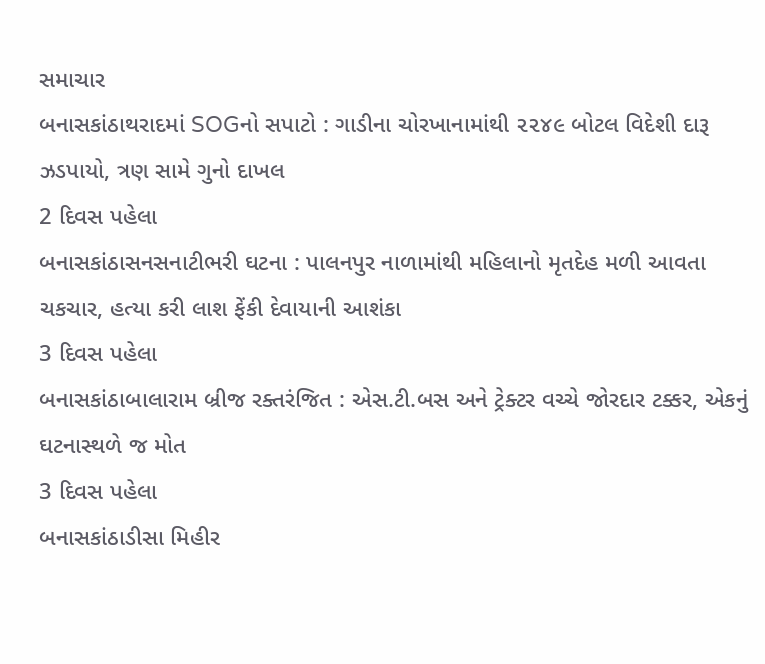સમાચાર
બનાસકાંઠાથરાદમાં SOGનો સપાટો : ગાડીના ચોરખાનામાંથી ૨૨૪૯ બોટલ વિદેશી દારૂ ઝડપાયો, ત્રણ સામે ગુનો દાખલ
2 દિવસ પહેલા
બનાસકાંઠાસનસનાટીભરી ઘટના : પાલનપુર નાળામાંથી મહિલાનો મૃતદેહ મળી આવતા ચકચાર, હત્યા કરી લાશ ફેંકી દેવાયાની આશંકા
3 દિવસ પહેલા
બનાસકાંઠાબાલારામ બ્રીજ રક્તરંજિત : એસ.ટી.બસ અને ટ્રેક્ટર વચ્ચે જોરદાર ટક્કર, એકનું ઘટનાસ્થળે જ મોત
3 દિવસ પહેલા
બનાસકાંઠાડીસા મિહીર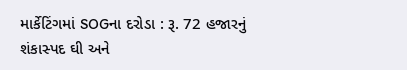માર્કેટિંગમાં SOGના દરોડા : રૂ. 72 હજારનું શંકાસ્પદ ઘી અને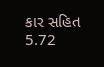કાર સહિત 5.72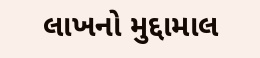લાખનો મુદ્દામાલ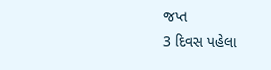જપ્ત
3 દિવસ પહેલા